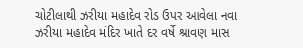ચોટીલાથી ઝરીયા મહાદેવ રોડ ઉપર આવેલા નવા ઝરીયા મહાદેવ મંદિર ખાતે દર વર્ષે શ્રાવણ માસ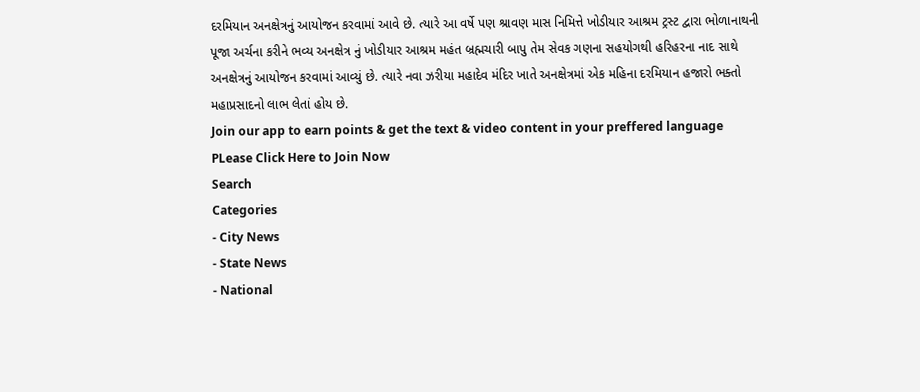દરમિયાન અનક્ષેત્રનું આયોજન કરવામાં આવે છે. ત્યારે આ વર્ષે પણ શ્રાવણ માસ નિમિત્તે ખોડીયાર આશ્રમ ટ્રસ્ટ દ્વારા ભોળાનાથની પૂજા અર્ચના કરીને ભવ્ય અનક્ષેત્ર નું ખોડીયાર આશ્રમ મહંત બ્રહ્મચારી બાપુ તેમ સેવક ગણના સહયોગથી હરિહરના નાદ સાથે અનક્ષેત્રનું આયોજન કરવામાં આવ્યું છે. ત્યારે નવા ઝરીયા મહાદેવ મંદિર ખાતે અનક્ષેત્રમાં એક મહિના દરમિયાન હજારો ભક્તો મહાપ્રસાદનો લાભ લેતાં હોય છે.
Join our app to earn points & get the text & video content in your preffered language
PLease Click Here to Join Now
Search
Categories
- City News
- State News
- National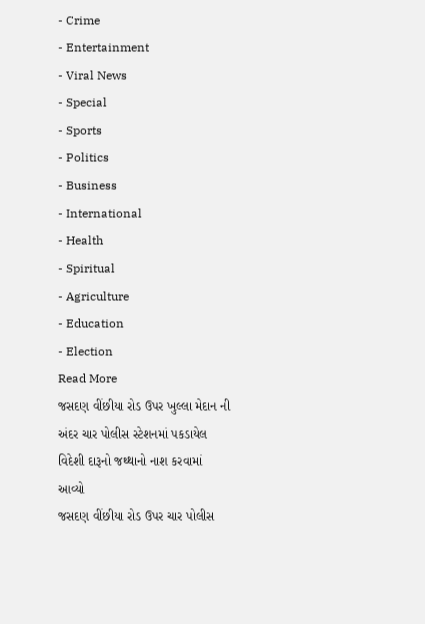- Crime
- Entertainment
- Viral News
- Special
- Sports
- Politics
- Business
- International
- Health
- Spiritual
- Agriculture
- Education
- Election
Read More
જસદણ વીંછીયા રોડ ઉપર ખુલ્લા મેદાન ની અંદર ચાર પોલીસ સ્ટેશનમાં પકડાયેલ વિદેશી દારૂનો જથ્થાનો નાશ કરવામાં આવ્યો
જસદણ વીંછીયા રોડ ઉપર ચાર પોલીસ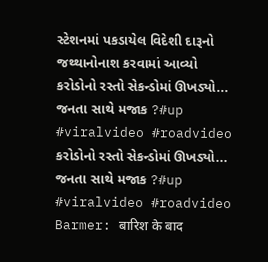સ્ટેશનમાં પકડાયેલ વિદેશી દારૂનો જથ્થાનોનાશ કરવામાં આવ્યો
કરોડોનો રસ્તો સેકન્ડોમાં ઊખડ્યો... જનતા સાથે મજાક ?#up #viralvideo #roadvideo
કરોડોનો રસ્તો સેકન્ડોમાં ઊખડ્યો... જનતા સાથે મજાક ?#up #viralvideo #roadvideo
Barmer: बारिश के बाद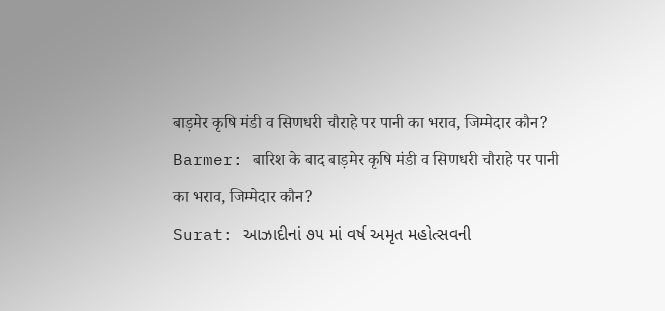बाड़मेर कृषि मंडी व सिणधरी चौराहे पर पानी का भराव, जिम्मेदार कौन?
Barmer: बारिश के बाद बाड़मेर कृषि मंडी व सिणधरी चौराहे पर पानी का भराव, जिम्मेदार कौन?
Surat: આઝાદીનાં ૭૫ માં વર્ષ અમૃત મહોત્સવની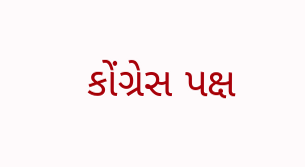કોંગ્રેસ પક્ષ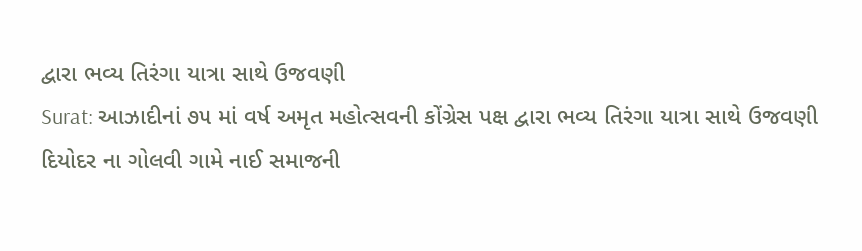દ્વારા ભવ્ય તિરંગા યાત્રા સાથે ઉજવણી
Surat: આઝાદીનાં ૭૫ માં વર્ષ અમૃત મહોત્સવની કોંગ્રેસ પક્ષ દ્વારા ભવ્ય તિરંગા યાત્રા સાથે ઉજવણી
દિયોદર ના ગોલવી ગામે નાઈ સમાજની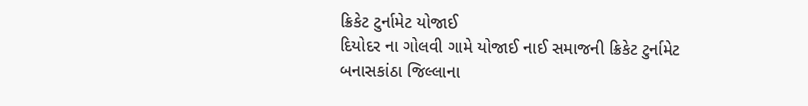ક્રિકેટ ટુર્નામેટ યોજાઈ
દિયોદર ના ગોલવી ગામે યોજાઈ નાઈ સમાજની ક્રિકેટ ટુર્નામેટ
બનાસકાંઠા જિલ્લાના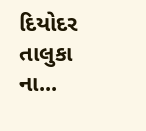દિયોદર તાલુકા ના...